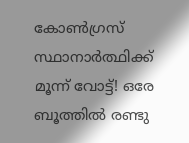കോണ്‍ഗ്രസ് സ്ഥാനാര്‍ത്ഥിക്ക് മൂന്ന് വോട്ട്! ഒരേ ബൂത്തില്‍ രണ്ടു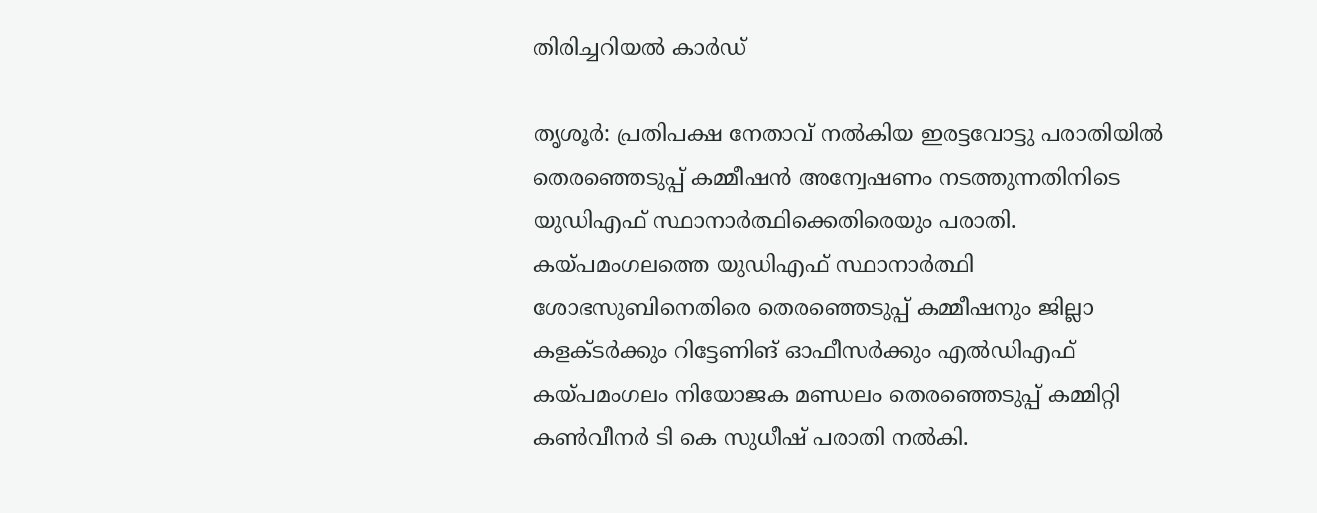തിരിച്ചറിയല്‍ കാര്‍ഡ്

തൃശൂര്‍: പ്രതിപക്ഷ നേതാവ് നല്‍കിയ ഇരട്ടവോട്ടു പരാതിയില്‍ തെരഞ്ഞെടുപ്പ് കമ്മീഷന്‍ അന്വേഷണം നടത്തുന്നതിനിടെ യുഡിഎഫ് സ്ഥാനാര്‍ത്ഥിക്കെതിരെയും പരാതി. കയ്പമംഗലത്തെ യുഡിഎഫ് സ്ഥാനാര്‍ത്ഥി ശോഭസുബിനെതിരെ തെരഞ്ഞെടുപ്പ് കമ്മീഷനും ജില്ലാ കളക്ടര്‍ക്കും റിട്ടേണിങ് ഓഫീസര്‍ക്കും എല്‍ഡിഎഫ് കയ്പമംഗലം നിയോജക മണ്ഡലം തെരഞ്ഞെടുപ്പ് കമ്മിറ്റി കണ്‍വീനര്‍ ടി കെ സുധീഷ് പരാതി നല്‍കി.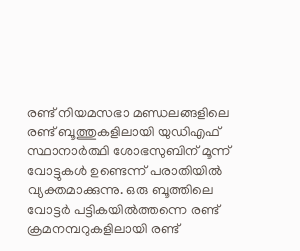രണ്ട് നിയമസഭാ മണ്ഡലങ്ങളിലെ രണ്ട് ബൂത്തുകളിലായി യുഡിഎഫ് സ്ഥാനാര്‍ത്ഥി ശോഭസുബിന് മൂന്ന് വോട്ടുകള്‍ ഉണ്ടെന്ന് പരാതിയില്‍ വ്യക്തമാക്കുന്നു. ഒരു ബൂത്തിലെ വോട്ടര്‍ പട്ടികയില്‍ത്തന്നെ രണ്ട് ക്രമനമ്പറുകളിലായി രണ്ട്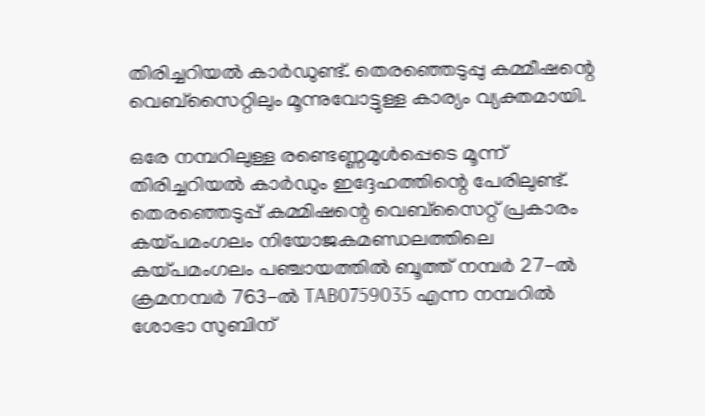തിരിച്ചറിയല്‍ കാര്‍ഡുണ്ട്. തെരഞ്ഞെടുപ്പു കമ്മീഷന്റെ വെബ്സൈറ്റിലും മൂന്നുവോട്ടുള്ള കാര്യം വ്യക്തമായി.

ഒരേ നമ്പറിലുള്ള രണ്ടെണ്ണമുള്‍പ്പെടെ മൂന്ന് തിരിച്ചറിയല്‍ കാര്‍ഡും ഇദ്ദേഹത്തിന്റെ പേരിലുണ്ട്. തെരഞ്ഞെടുപ്പ് കമ്മിഷന്റെ വെബ്സൈറ്റ് പ്രകാരം കയ്പമംഗലം നിയോജകമണ്ഡലത്തിലെ കയ്പമംഗലം പഞ്ചായത്തില്‍ ബൂത്ത് നമ്പര്‍ 27-ല്‍ ക്രമനമ്പര്‍ 763-ല്‍ TAB0759035 എന്ന നമ്പറില്‍ ശോഭാ സുബിന്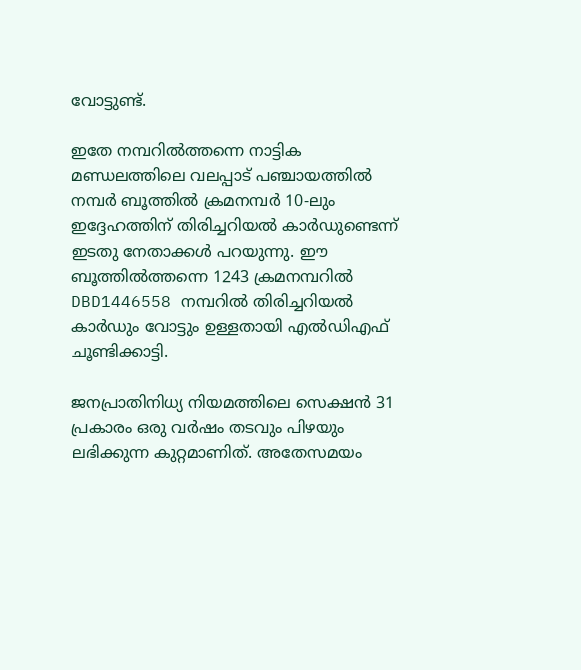വോട്ടുണ്ട്.

ഇതേ നമ്പറില്‍ത്തന്നെ നാട്ടിക മണ്ഡലത്തിലെ വലപ്പാട് പഞ്ചായത്തില്‍ നമ്പര്‍ ബൂത്തില്‍ ക്രമനമ്പര്‍ 10-ലും ഇദ്ദേഹത്തിന് തിരിച്ചറിയല്‍ കാര്‍ഡുണ്ടെന്ന് ഇടതു നേതാക്കള്‍ പറയുന്നു. ഈ ബൂത്തില്‍ത്തന്നെ 1243 ക്രമനമ്പറില്‍ DBD1446558 നമ്പറില്‍ തിരിച്ചറിയല്‍ കാര്‍ഡും വോട്ടും ഉള്ളതായി എല്‍ഡിഎഫ് ചൂണ്ടിക്കാട്ടി.

ജനപ്രാതിനിധ്യ നിയമത്തിലെ സെക്ഷന്‍ 31 പ്രകാരം ഒരു വര്‍ഷം തടവും പിഴയും ലഭിക്കുന്ന കുറ്റമാണിത്. അതേസമയം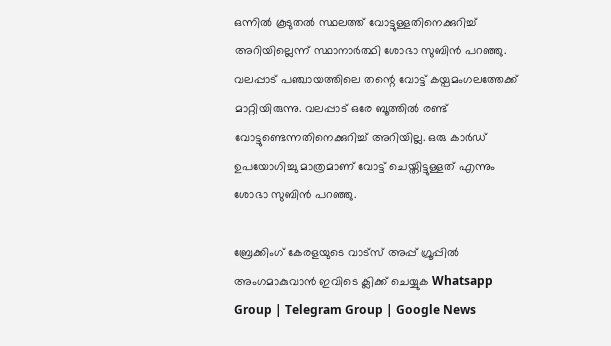ഒന്നില്‍ കൂടുതല്‍ സ്ഥലത്ത് വോട്ടുള്ളതിനെക്കുറിച്ച് അറിയില്ലെന്ന് സ്ഥാനാര്‍ത്ഥി ശോഭാ സുബിന്‍ പറഞ്ഞു. വലപ്പാട് പഞ്ചായത്തിലെ തന്റെ വോട്ട് കയ്പമംഗലത്തേക്ക് മാറ്റിയിരുന്നു. വലപ്പാട് ഒരേ ബൂത്തില്‍ രണ്ട് വോട്ടുണ്ടെന്നതിനെക്കുറിച്ച് അറിയില്ല. ഒരു കാര്‍ഡ് ഉപയോഗിച്ചു മാത്രമാണ് വോട്ട് ചെയ്തിട്ടുള്ളത് എന്നും ശോഭാ സുബിന്‍ പറഞ്ഞു.

ബ്രേക്കിംഗ് കേരളയുടെ വാട്സ് അപ്പ് ഗ്രൂപ്പിൽ അംഗമാകുവാൻ ഇവിടെ ക്ലിക്ക് ചെയ്യുക Whatsapp Group | Telegram Group | Google News